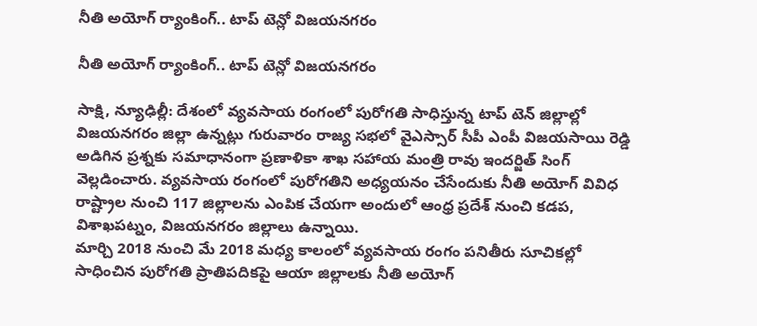నీతి అయోగ్ ర్యాంకింగ్.. టాప్ టెన్లో విజయనగరం

నీతి అయోగ్ ర్యాంకింగ్.. టాప్ టెన్లో విజయనగరం

సాక్షి, న్యూఢిల్లీ: దేశంలో వ్యవసాయ రంగంలో పురోగతి సాధిస్తున్న టాప్ టెన్ జిల్లాల్లో విజయనగరం జిల్లా ఉన్నట్లు గురువారం రాజ్య సభలో వైఎస్సార్ సీపీ ఎంపీ విజయసాయి రెడ్డి అడిగిన ప్రశ్నకు సమాధానంగా ప్రణాళికా శాఖ సహాయ మంత్రి రావు ఇందర్జిత్ సింగ్ వెల్లడించారు. వ్యవసాయ రంగంలో పురోగతిని అధ్యయనం చేసేందుకు నీతి అయోగ్ వివిధ రాష్ట్రాల నుంచి 117 జిల్లాలను ఎంపిక చేయగా అందులో ఆంధ్ర ప్రదేశ్ నుంచి కడప, విశాఖపట్నం, విజయనగరం జిల్లాలు ఉన్నాయి.
మార్చి 2018 నుంచి మే 2018 మధ్య కాలంలో వ్యవసాయ రంగం పనితీరు సూచికల్లో సాధించిన పురోగతి ప్రాతిపదికపై ఆయా జిల్లాలకు నీతి అయోగ్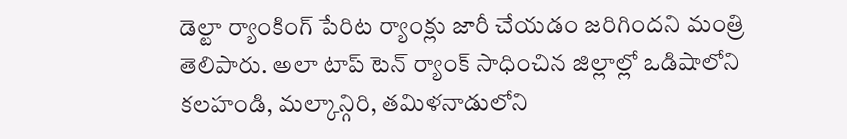డెల్టా ర్యాంకింగ్ పేరిట ర్యాంక్లు జారీ చేయడం జరిగిందని మంత్రి తెలిపారు. అలా టాప్ టెన్ ర్యాంక్ సాధించిన జిల్లాల్లో ఒడిషాలోని కలహండి, మల్కాన్గిరి, తమిళనాడులోని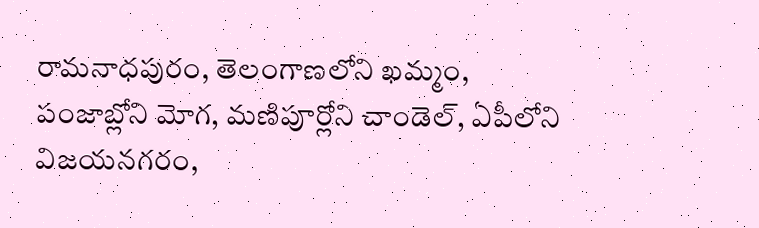రామనాధపురం, తెలంగాణలోని ఖమ్మం, పంజాబ్లోని మోగ, మణిపూర్లోని చాండెల్, ఏపీలోని విజయనగరం,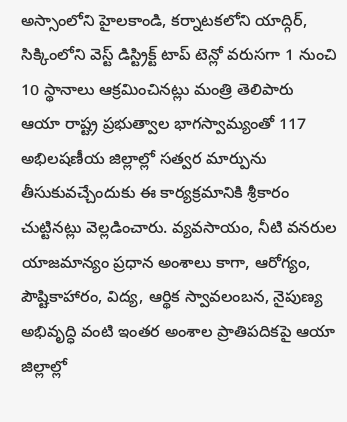అస్సాంలోని హైలకాండి, కర్నాటకలోని యాద్గిర్, సిక్కింలోని వెస్ట్ డిస్ట్రిక్ట్ టాప్ టెన్లో వరుసగా 1 నుంచి 10 స్థానాలు ఆక్రమించినట్లు మంత్రి తెలిపారు
ఆయా రాష్ట్ర ప్రభుత్వాల భాగస్వామ్యంతో 117 అభిలషణీయ జిల్లాల్లో సత్వర మార్పును తీసుకువచ్చేందుకు ఈ కార్యక్రమానికి శ్రీకారం చుట్టినట్లు వెల్లడించారు. వ్యవసాయం, నీటి వనరుల యాజమాన్యం ప్రధాన అంశాలు కాగా, ఆరోగ్యం, పౌష్టికాహారం, విద్య, ఆర్థిక స్వావలంబన, నైపుణ్య అభివృద్ధి వంటి ఇంతర అంశాల ప్రాతిపదికపై ఆయా జిల్లాల్లో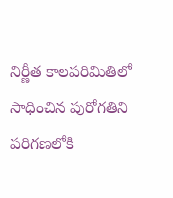నిర్ణీత కాలపరిమితిలో సాధించిన పురోగతిని పరిగణలోకి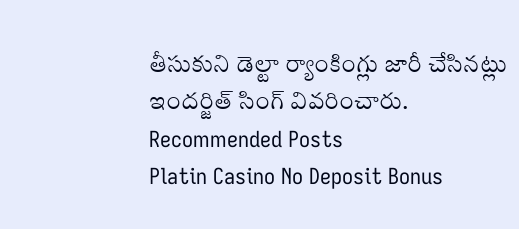తీసుకుని డెల్టా ర్యాంకింగ్లు జారీ చేసినట్లు ఇందర్జిత్ సింగ్ వివరించారు.
Recommended Posts
Platin Casino No Deposit Bonus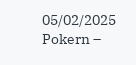05/02/2025
Pokern –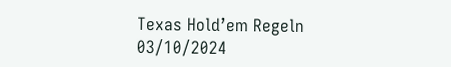Texas Hold’em Regeln
03/10/2024